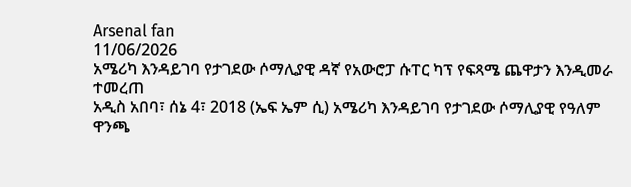Arsenal fan
11/06/2026
አሜሪካ እንዳይገባ የታገደው ሶማሊያዊ ዳኛ የአውሮፓ ሱፐር ካፕ የፍጻሜ ጨዋታን እንዲመራ ተመረጠ
አዲስ አበባ፣ ሰኔ 4፣ 2018 (ኤፍ ኤም ሲ) አሜሪካ እንዳይገባ የታገደው ሶማሊያዊ የዓለም ዋንጫ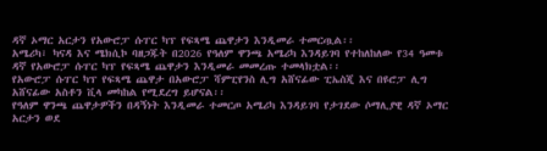ዳኛ ኦማር አርታን የአውሮፓ ሱፐር ካፕ የፍጻሜ ጨዋታን እንዲመራ ተመርጧል፡፡
አሜሪካ፣ ካናዳ እና ሜክሲኮ ባዘጋጁት በ2026 የዓለም ዋንጫ አሜሪካ እንዳይገባ የተከለከለው የ34 ዓመቱ ዳኛ የአውሮፓ ሱፐር ካፕ የፍጻሜ ጨዋታን እንዲመራ መመረጡ ተመላክቷል፡፡
የአውሮፓ ሱፐር ካፕ የፍጻሜ ጨዋታ በአውሮፓ ሻምፒየንስ ሊግ አሸናፊው ፒኤስጂ እና በዩሮፓ ሊግ አሸናፊው አስቶን ቪላ መካከል የሚደረግ ይሆናል፡፡
የዓለም ዋንጫ ጨዋታዎችን በዳኝነት እንዲመራ ተመርጦ አሜሪካ እንዳይገባ የታገደው ሶማሊያዊ ዳኛ ኦማር አርታን ወደ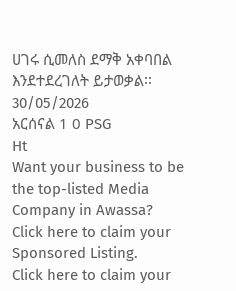ሀገሩ ሲመለስ ደማቅ አቀባበል እንደተደረገለት ይታወቃል፡፡
30/05/2026
አርሰናል 1 0 PSG
Ht
Want your business to be the top-listed Media Company in Awassa?
Click here to claim your Sponsored Listing.
Click here to claim your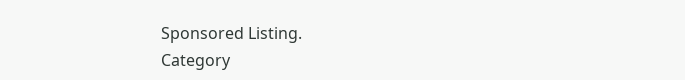Sponsored Listing.
Category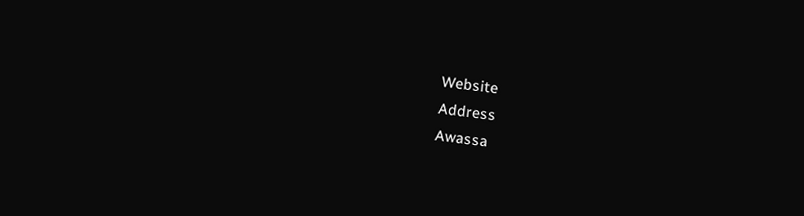Website
Address
Awassa